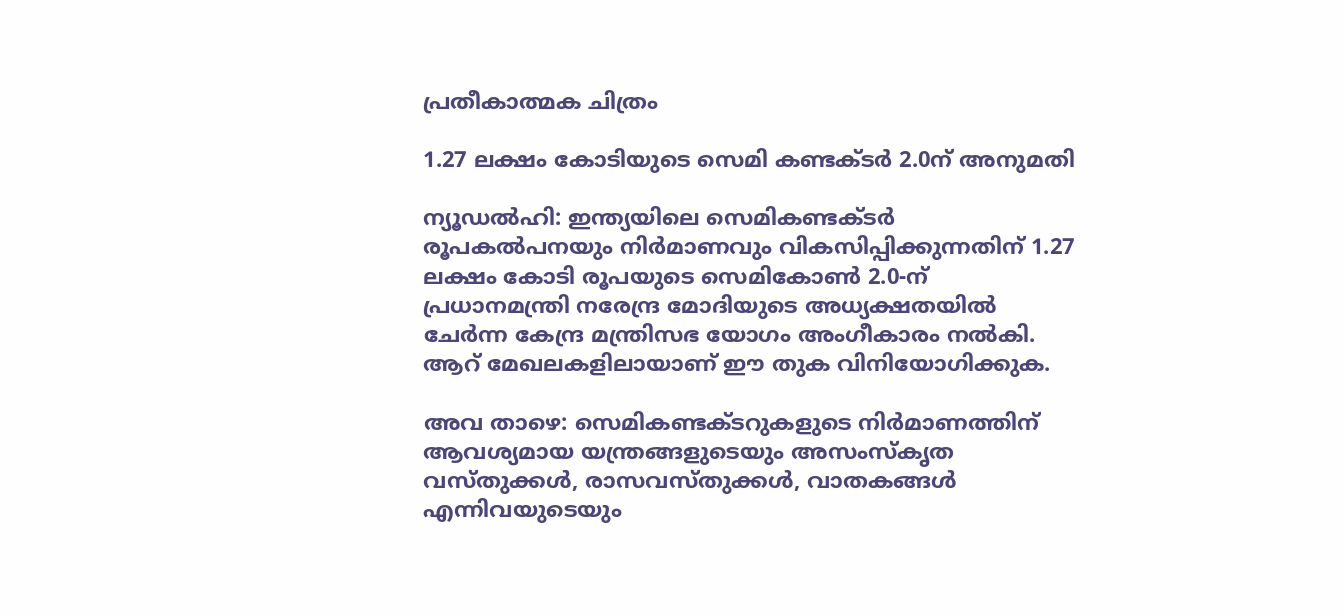പ്രതീകാത്മക ചിത്രം

1.27 ലക്ഷം കോടിയുടെ സെമി കണ്ടക്ടർ 2.0ന് അനുമതി

ന്യൂഡൽഹി: ഇന്ത്യയിലെ സെമികണ്ടക്ടർ രൂപകൽപനയും നിർമാണവും വികസിപ്പിക്കുന്നതിന് 1.27 ലക്ഷം കോടി രൂപയുടെ സെമികോൺ 2.0-ന് പ്രധാനമന്ത്രി നരേന്ദ്ര മോദിയുടെ അധ്യക്ഷതയിൽ ചേർന്ന കേന്ദ്ര മന്ത്രിസഭ യോഗം അംഗീകാരം നൽകി. ആറ് മേഖലകളിലായാണ് ഈ തുക വിനിയോഗിക്കുക.

അവ താഴെ: സെമികണ്ടക്ടറുകളുടെ നിർമാണത്തിന് ആവശ്യമായ യന്ത്രങ്ങളുടെയും അസംസ്‌കൃത വസ്തുക്കൾ, രാസവസ്തുക്കൾ, വാതകങ്ങൾ എന്നിവയുടെയും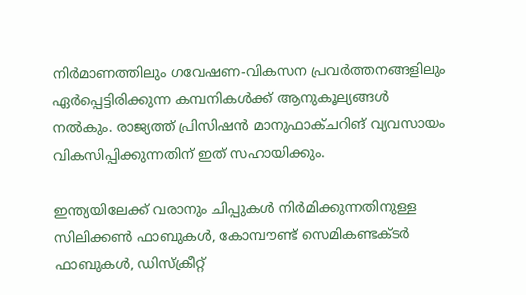നിർമാണത്തിലും ഗവേഷണ-വികസന പ്രവർത്തനങ്ങളിലും ഏർപ്പെട്ടിരിക്കുന്ന കമ്പനികൾക്ക് ആനുകൂല്യങ്ങൾ നൽകും. രാജ്യത്ത് പ്രിസിഷൻ മാനുഫാക്ചറിങ് വ്യവസായം വികസിപ്പിക്കുന്നതിന് ഇത് സഹായിക്കും.

ഇന്ത്യയിലേക്ക് വരാനും ചിപ്പുകൾ നിർമിക്കുന്നതിനുള്ള സിലിക്കൺ ഫാബുകൾ, കോമ്പൗണ്ട് സെമികണ്ടക്ടർ ഫാബുകൾ, ഡിസ്‌ക്രീറ്റ്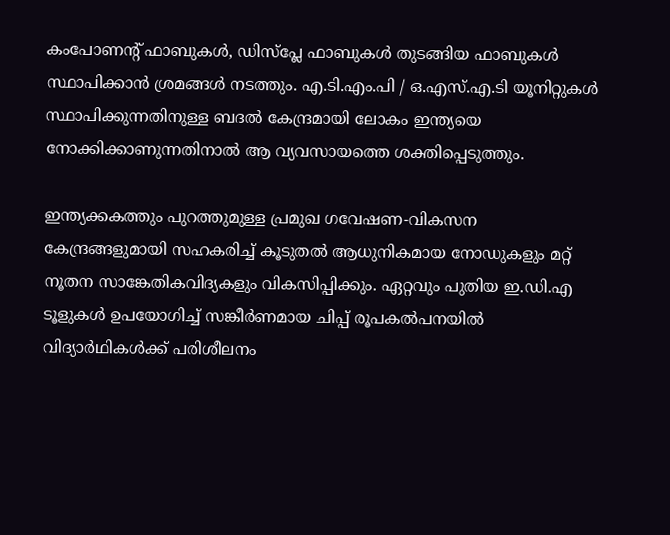കംപോണന്റ് ഫാബുകൾ, ഡിസ്‌പ്ലേ ഫാബുകൾ തുടങ്ങിയ ഫാബുകൾ സ്ഥാപിക്കാൻ ശ്രമങ്ങൾ നടത്തും. എ.ടി.എം.പി / ഒ.എസ്.എ.ടി യൂനിറ്റുകൾ സ്ഥാപിക്കുന്നതിനുള്ള ബദൽ കേന്ദ്രമായി ലോകം ഇന്ത്യയെ നോക്കിക്കാണുന്നതിനാൽ ആ വ്യവസായത്തെ ശക്തിപ്പെടുത്തും.

ഇന്ത്യക്കകത്തും പുറത്തുമുള്ള പ്രമുഖ ഗവേഷണ-വികസന കേന്ദ്രങ്ങളുമായി സഹകരിച്ച് കൂടുതൽ ആധുനികമായ നോഡുകളും മറ്റ് നൂതന സാങ്കേതികവിദ്യകളും വികസിപ്പിക്കും. ഏറ്റവും പുതിയ ഇ.ഡി.എ ടൂളുകൾ ഉപയോഗിച്ച് സങ്കീർണമായ ചിപ്പ് രൂപകൽപനയിൽ വിദ്യാർഥികൾക്ക് പരിശീലനം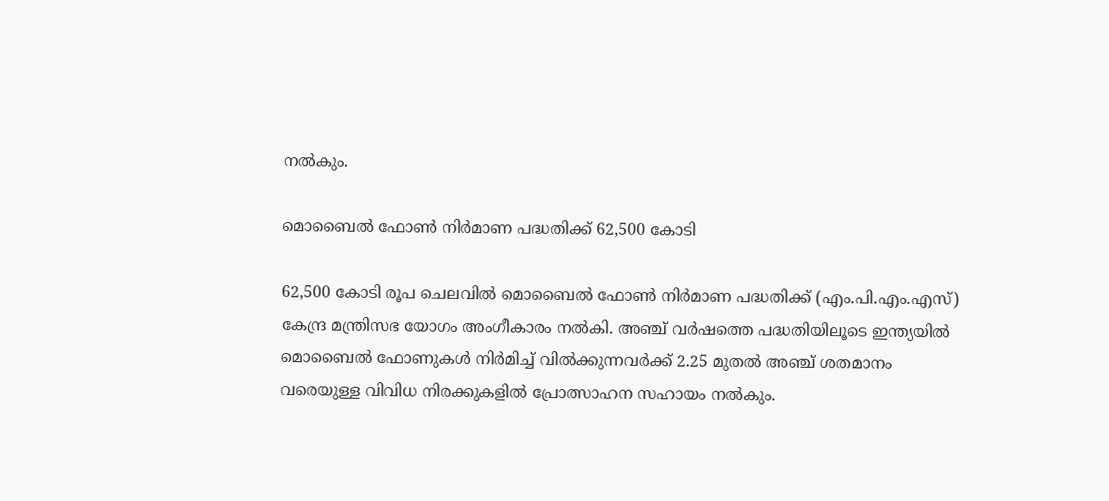നൽകും.

മൊബൈൽ ഫോൺ നിർമാണ പദ്ധതിക്ക് 62,500 കോടി

62,500 കോടി രൂപ ചെലവിൽ മൊബൈൽ ഫോൺ നിർമാണ പദ്ധതിക്ക് (എം.പി.എം.എസ്) കേന്ദ്ര മന്ത്രിസഭ യോഗം അംഗീകാരം നൽകി. അഞ്ച് വർഷത്തെ പദ്ധതിയിലൂടെ ഇന്ത്യയിൽ മൊബൈൽ ഫോണുകൾ നിർമിച്ച് വിൽക്കുന്നവർക്ക് 2.25 മുതൽ അഞ്ച് ശതമാനം വരെയുള്ള വിവിധ നിരക്കുകളിൽ പ്രോത്സാഹന സഹായം നൽകും.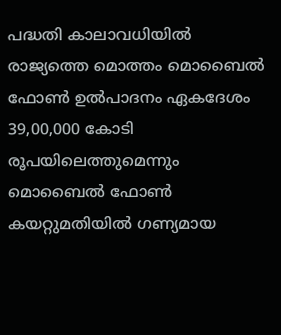പദ്ധതി കാലാവധിയിൽ രാജ്യത്തെ മൊത്തം മൊബൈൽ ഫോൺ ഉൽപാദനം ഏകദേശം 39,00,000 കോടി രൂപയിലെത്തുമെന്നും മൊബൈൽ ഫോൺ കയറ്റുമതിയിൽ ഗണ്യമായ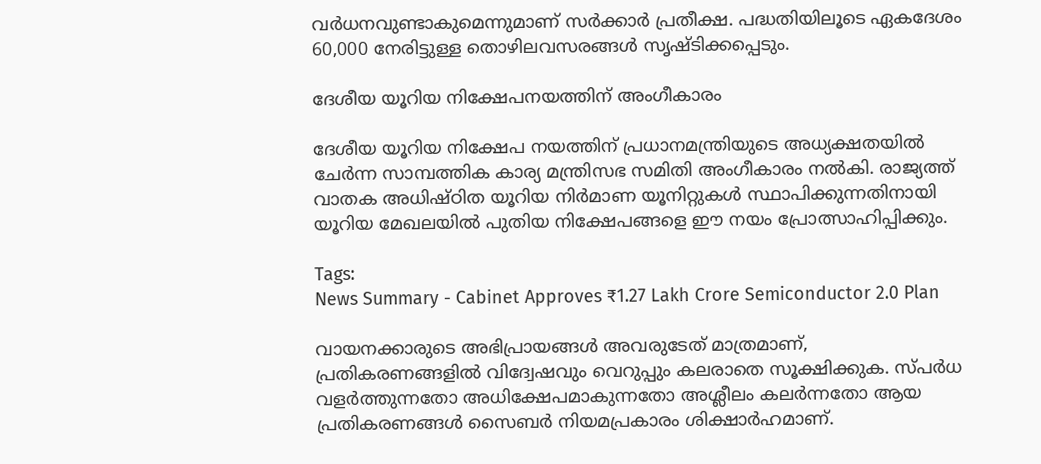വർധനവുണ്ടാകുമെന്നുമാണ് സർക്കാർ പ്രതീക്ഷ. പദ്ധതിയിലൂടെ ഏകദേശം 60,000 നേരിട്ടുള്ള തൊഴിലവസരങ്ങൾ സൃഷ്ടിക്കപ്പെടും.

ദേശീയ യൂറിയ നിക്ഷേപനയത്തിന് അംഗീകാരം

ദേശീയ യൂറിയ നിക്ഷേപ നയത്തിന് പ്രധാനമന്ത്രിയുടെ അധ്യക്ഷതയിൽ ചേർന്ന സാമ്പത്തിക കാര്യ മന്ത്രിസഭ സമിതി അംഗീകാരം നൽകി. രാജ്യത്ത് വാതക അധിഷ്ഠിത യൂറിയ നിർമാണ യൂനിറ്റുകൾ സ്ഥാപിക്കുന്നതിനായി യൂറിയ മേഖലയിൽ പുതിയ നിക്ഷേപങ്ങളെ ഈ നയം പ്രോത്സാഹിപ്പിക്കും.

Tags:
News Summary - Cabinet Approves ₹1.27 Lakh Crore Semiconductor 2.0 Plan

വായനക്കാരുടെ അഭിപ്രായങ്ങള്‍ അവരുടേത് മാത്രമാണ്, പ്രതികരണങ്ങളിൽ വിദ്വേഷവും വെറുപ്പും കലരാതെ സൂക്ഷിക്കുക. സ്പർധ വളർത്തുന്നതോ അധിക്ഷേപമാകുന്നതോ അശ്ലീലം കലർന്നതോ ആയ പ്രതികരണങ്ങൾ സൈബർ നിയമപ്രകാരം ശിക്ഷാർഹമാണ്.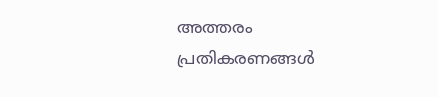അത്തരം പ്രതികരണങ്ങൾ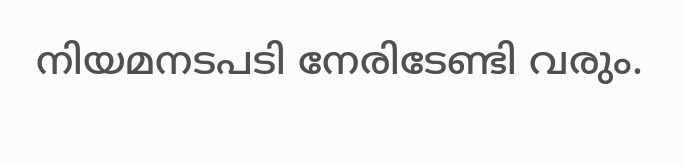നിയമനടപടി നേരിടേണ്ടി വരും.